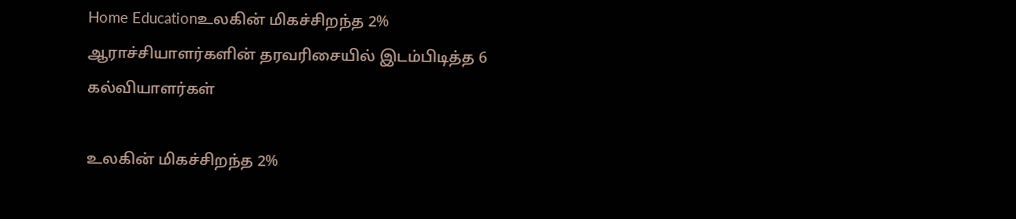Home Educationஉலகின் மிகச்சிறந்த 2% ஆராச்சியாளர்களின் தரவரிசையில் இடம்பிடித்த 6 கல்வியாளர்கள்

உலகின் மிகச்சிறந்த 2%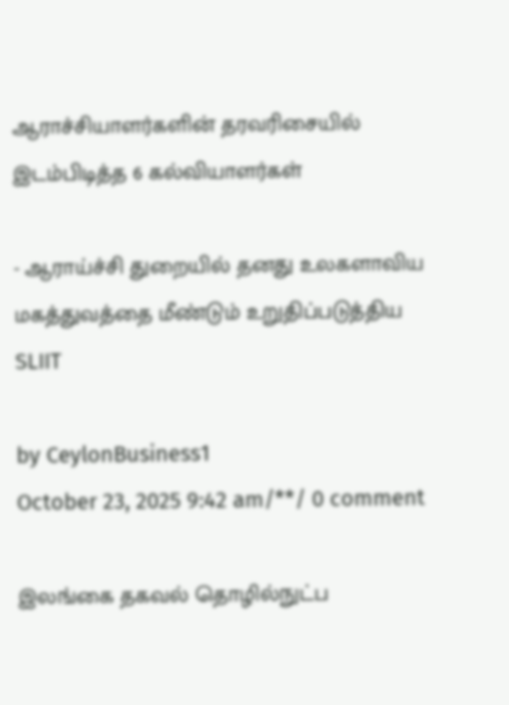ஆராச்சியாளர்களின் தரவரிசையில் இடம்பிடித்த 6 கல்வியாளர்கள்

- ஆராய்ச்சி துறையில் தனது உலகளாவிய மகத்துவத்தை மீண்டும் உறுதிப்படுத்திய SLIIT

by CeylonBusiness1
October 23, 2025 9:42 am/**/ 0 comment

இலங்கை தகவல் தொழில்நுட்ப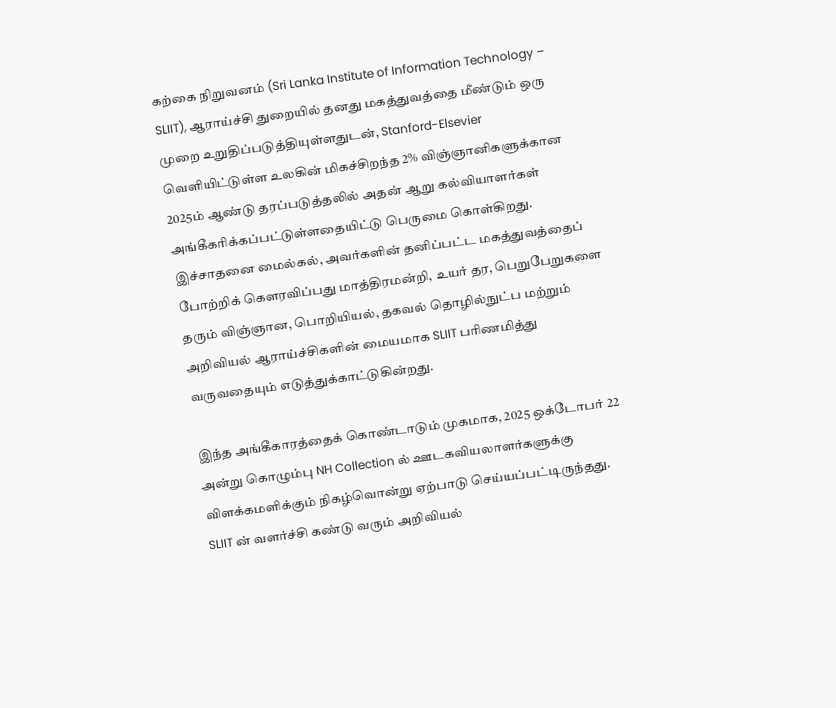கற்கை நிறுவனம் (Sri Lanka Institute of Information Technology – SLIIT), ஆராய்ச்சி துறையில் தனது மகத்துவத்தை மீண்டும் ஒரு முறை உறுதிப்படுத்தியுள்ளதுடன், Stanford-Elsevier வெளியிட்டுள்ள உலகின் மிகச்சிறந்த 2% விஞ்ஞானிகளுக்கான 2025ம் ஆண்டு தரப்படுத்தலில் அதன் ஆறு கல்வியாளர்கள் அங்கீகரிக்கப்பட்டுள்ளதையிட்டு பெருமை கொள்கிறது. இச்சாதனை மைல்கல், அவர்களின் தனிப்பட்ட மகத்துவத்தைப் போற்றிக் கௌரவிப்பது மாத்திரமன்றி, உயர் தர, பெறுபேறுகளை தரும் விஞ்ஞான, பொறியியல், தகவல் தொழில்நுட்ப மற்றும் அறிவியல் ஆராய்ச்சிகளின் மையமாக SLIIT பரிணமித்து வருவதையும் எடுத்துக்காட்டுகின்றது.

இந்த அங்கீகாரத்தைக் கொண்டாடும் முகமாக, 2025 ஒக்டோபர் 22 அன்று கொழும்பு NH Collection ல் ஊடகவியலாளர்களுக்கு விளக்கமளிக்கும் நிகழ்வொன்று ஏற்பாடு செய்யப்பட்டிருந்தது. SLIIT ன் வளர்ச்சி கண்டு வரும் அறிவியல்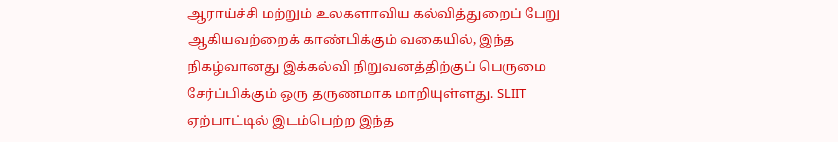ஆராய்ச்சி மற்றும் உலகளாவிய கல்வித்துறைப் பேறு ஆகியவற்றைக் காண்பிக்கும் வகையில், இந்த நிகழ்வானது இக்கல்வி நிறுவனத்திற்குப் பெருமை சேர்ப்பிக்கும் ஒரு தருணமாக மாறியுள்ளது. SLIIT ஏற்பாட்டில் இடம்பெற்ற இந்த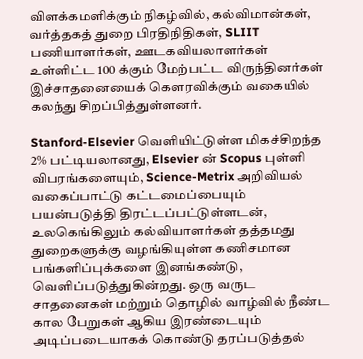விளக்கமளிக்கும் நிகழ்வில், கல்விமான்கள், வர்த்தகத் துறை பிரதிநிதிகள், SLIIT பணியாளர்கள், ஊடகவியலாளர்கள் உள்ளிட்ட 100 க்கும் மேற்பட்ட விருந்தினர்கள் இச்சாதனையைக் கௌரவிக்கும் வகையில் கலந்து சிறப்பித்துள்ளனர்.

Stanford-Elsevier வெளியிட்டுள்ள மிகச்சிறந்த 2% பட்டியலானது, Elsevier ன் Scopus புள்ளி விபரங்களையும், Science-Metrix அறிவியல் வகைப்பாட்டு கட்டமைப்பையும் பயன்படுத்தி திரட்டப்பட்டுள்ளடன், உலகெங்கிலும் கல்வியாளர்கள் தத்தமது துறைகளுக்கு வழங்கியுள்ள கணிசமான பங்களிப்புக்களை இனங்கண்டு, வெளிப்படுத்துகின்றது. ஒரு வருட சாதனைகள் மற்றும் தொழில் வாழ்வில் நீண்ட கால பேறுகள் ஆகிய இரண்டையும் அடிப்படையாகக் கொண்டு தரப்படுத்தல்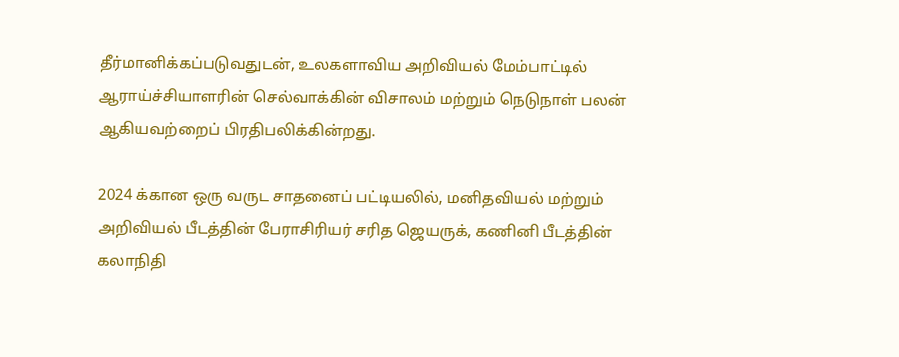தீர்மானிக்கப்படுவதுடன், உலகளாவிய அறிவியல் மேம்பாட்டில் ஆராய்ச்சியாளரின் செல்வாக்கின் விசாலம் மற்றும் நெடுநாள் பலன் ஆகியவற்றைப் பிரதிபலிக்கின்றது.

2024 க்கான ஒரு வருட சாதனைப் பட்டியலில், மனிதவியல் மற்றும் அறிவியல் பீடத்தின் பேராசிரியர் சரித ஜெயருக், கணினி பீடத்தின் கலாநிதி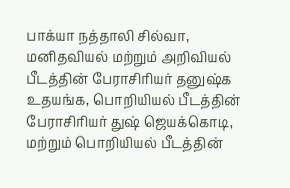பாக்யா நத்தாலி சில்வா, மனிதவியல் மற்றும் அறிவியல் பீடத்தின் பேராசிரியர் தனுஷ்க உதயங்க, பொறியியல் பீடத்தின் பேராசிரியர் துஷ் ஜெயக்கொடி, மற்றும் பொறியியல் பீடத்தின்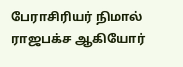பேராசிரியர் நிமால் ராஜபக்ச ஆகியோர்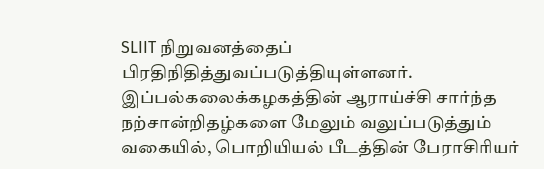SLIIT நிறுவனத்தைப் பிரதிநிதித்துவப்படுத்தியுள்ளனர். இப்பல்கலைக்கழகத்தின் ஆராய்ச்சி சார்ந்த நற்சான்றிதழ்களை மேலும் வலுப்படுத்தும் வகையில், பொறியியல் பீடத்தின் பேராசிரியர்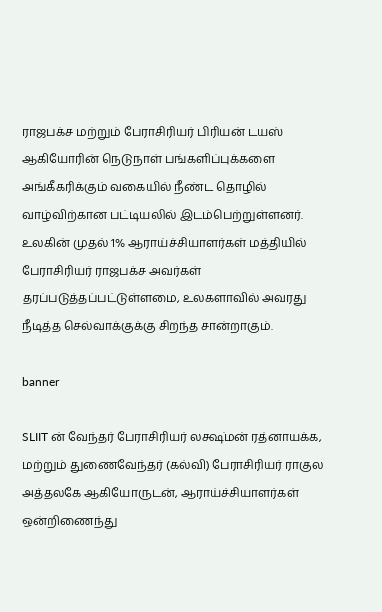ராஜபக்ச மற்றும் பேராசிரியர் பிரியன் டயஸ் ஆகியோரின் நெடுநாள் பங்களிப்புக்களை அங்கீகரிக்கும் வகையில் நீண்ட தொழில் வாழ்விற்கான பட்டியலில் இடம்பெற்றுள்ளனர். உலகின் முதல் 1% ஆராய்ச்சியாளர்கள் மத்தியில் பேராசிரியர் ராஜபக்ச அவர்கள் தரப்படுத்தப்பட்டுள்ளமை, உலகளாவில் அவரது நீடித்த செல்வாக்குக்கு சிறந்த சான்றாகும்.

banner

SLIIT ன் வேந்தர் பேராசிரியர் லக்ஷ்மன் ரத்னாயக்க, மற்றும் துணைவேந்தர் (கல்வி) பேராசிரியர் ராகுல அத்தலகே ஆகியோருடன், ஆராய்ச்சியாளர்கள் ஒன்றிணைந்து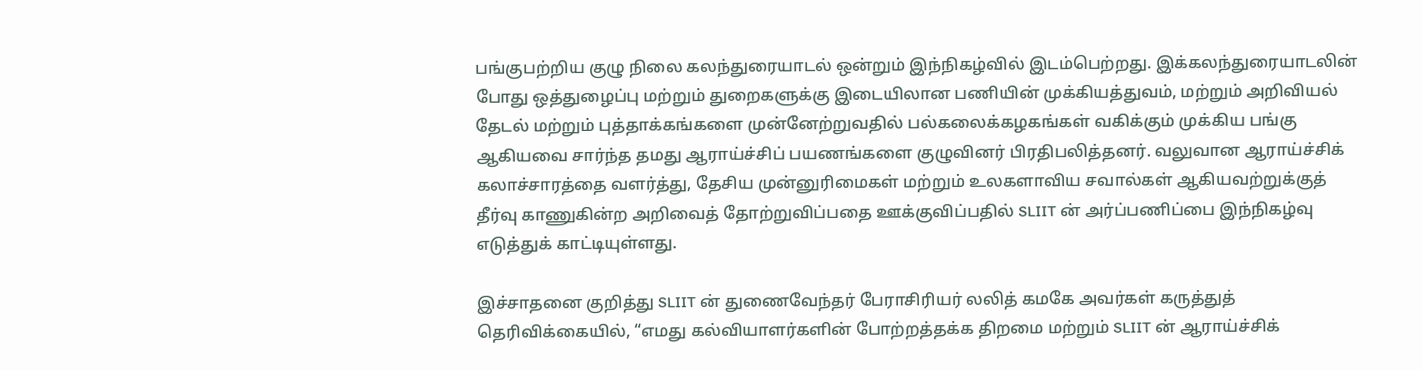பங்குபற்றிய குழு நிலை கலந்துரையாடல் ஒன்றும் இந்நிகழ்வில் இடம்பெற்றது. இக்கலந்துரையாடலின் போது ஒத்துழைப்பு மற்றும் துறைகளுக்கு இடையிலான பணியின் முக்கியத்துவம், மற்றும் அறிவியல் தேடல் மற்றும் புத்தாக்கங்களை முன்னேற்றுவதில் பல்கலைக்கழகங்கள் வகிக்கும் முக்கிய பங்கு ஆகியவை சார்ந்த தமது ஆராய்ச்சிப் பயணங்களை குழுவினர் பிரதிபலித்தனர். வலுவான ஆராய்ச்சிக் கலாச்சாரத்தை வளர்த்து, தேசிய முன்னுரிமைகள் மற்றும் உலகளாவிய சவால்கள் ஆகியவற்றுக்குத் தீர்வு காணுகின்ற அறிவைத் தோற்றுவிப்பதை ஊக்குவிப்பதில் SLIIT ன் அர்ப்பணிப்பை இந்நிகழ்வு எடுத்துக் காட்டியுள்ளது.

இச்சாதனை குறித்து SLIIT ன் துணைவேந்தர் பேராசிரியர் லலித் கமகே அவர்கள் கருத்துத் தெரிவிக்கையில், “எமது கல்வியாளர்களின் போற்றத்தக்க திறமை மற்றும் SLIIT ன் ஆராய்ச்சிக்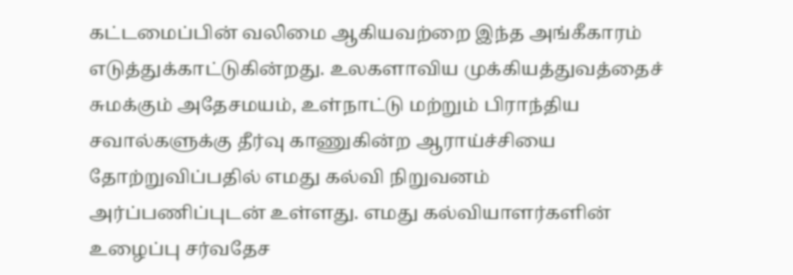கட்டமைப்பின் வலிமை ஆகியவற்றை இந்த அங்கீகாரம் எடுத்துக்காட்டுகின்றது. உலகளாவிய முக்கியத்துவத்தைச் சுமக்கும் அதேசமயம், உள்நாட்டு மற்றும் பிராந்திய சவால்களுக்கு தீர்வு காணுகின்ற ஆராய்ச்சியை தோற்றுவிப்பதில் எமது கல்வி நிறுவனம் அர்ப்பணிப்புடன் உள்ளது. எமது கல்வியாளர்களின் உழைப்பு சர்வதேச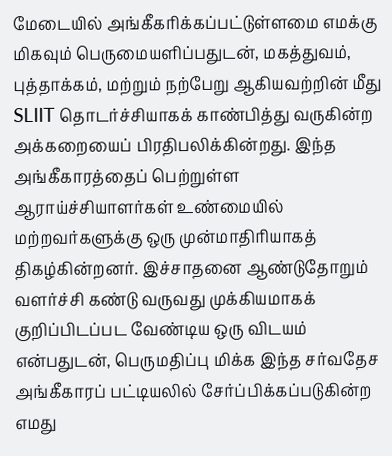மேடையில் அங்கீகரிக்கப்பட்டுள்ளமை எமக்கு மிகவும் பெருமையளிப்பதுடன், மகத்துவம், புத்தாக்கம், மற்றும் நற்பேறு ஆகியவற்றின் மீது SLIIT தொடர்ச்சியாகக் காண்பித்து வருகின்ற அக்கறையைப் பிரதிபலிக்கின்றது. இந்த அங்கீகாரத்தைப் பெற்றுள்ள ஆராய்ச்சியாளர்கள் உண்மையில் மற்றவர்களுக்கு ஒரு முன்மாதிரியாகத் திகழ்கின்றனர். இச்சாதனை ஆண்டுதோறும் வளர்ச்சி கண்டு வருவது முக்கியமாகக் குறிப்பிடப்பட வேண்டிய ஒரு விடயம் என்பதுடன், பெருமதிப்பு மிக்க இந்த சர்வதேச அங்கீகாரப் பட்டியலில் சேர்ப்பிக்கப்படுகின்ற எமது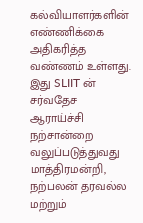கல்வியாளர்களின் எண்ணிக்கை அதிகரித்த வண்ணம் உள்ளது. இது SLIIT ன் சர்வதேச ஆராய்ச்சி நற்சான்றை வலுப்படுத்துவது மாத்திரமன்றி, நற்பலன் தரவல்ல மற்றும்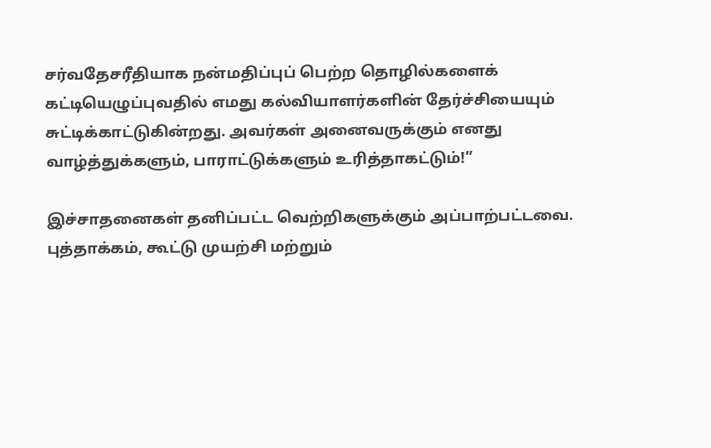சர்வதேசரீதியாக நன்மதிப்புப் பெற்ற தொழில்களைக் கட்டியெழுப்புவதில் எமது கல்வியாளர்களின் தேர்ச்சியையும் சுட்டிக்காட்டுகின்றது. அவர்கள் அனைவருக்கும் எனது வாழ்த்துக்களும், பாராட்டுக்களும் உரித்தாகட்டும்!”

இச்சாதனைகள் தனிப்பட்ட வெற்றிகளுக்கும் அப்பாற்பட்டவை. புத்தாக்கம், கூட்டு முயற்சி மற்றும்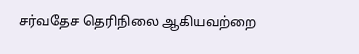சர்வதேச தெரிநிலை ஆகியவற்றை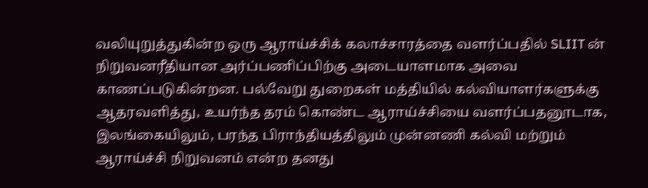வலியுறுத்துகின்ற ஒரு ஆராய்ச்சிக் கலாச்சாரத்தை வளர்ப்பதில் SLIIT ன் நிறுவனரீதியான அர்ப்பணிப்பிற்கு அடையாளமாக அவை காணப்படுகின்றன. பல்வேறு துறைகள் மத்தியில் கல்வியாளர்களுக்கு ஆதரவளித்து, உயர்ந்த தரம் கொண்ட ஆராய்ச்சியை வளர்ப்பதனூடாக, இலங்கையிலும், பரந்த பிராந்தியத்திலும் முன்னணி கல்வி மற்றும் ஆராய்ச்சி நிறுவனம் என்ற தனது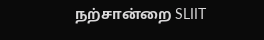நற்சான்றை SLIIT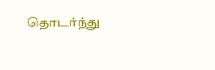தொடர்ந்து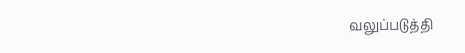வலுப்படுத்தி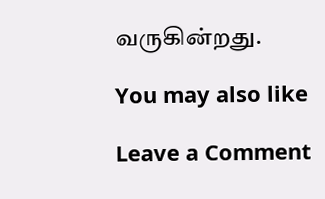வருகின்றது.

You may also like

Leave a Comment